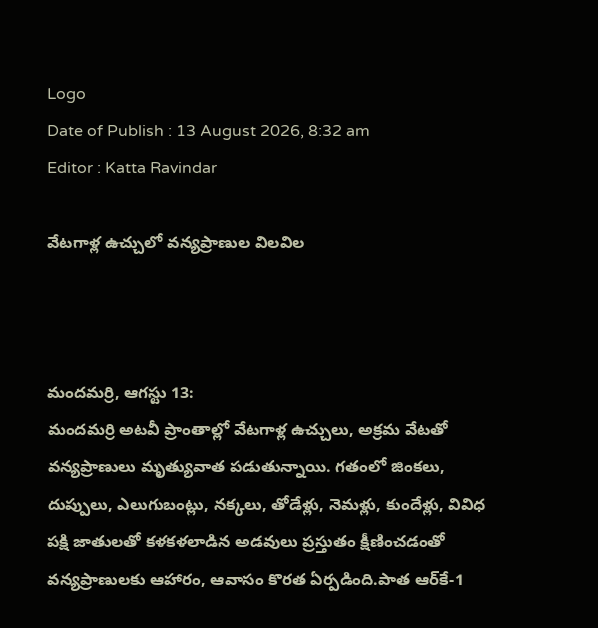Logo
Date of Publish : 13 August 2026, 8:32 am
Editor : Katta Ravindar

వేటగాళ్ల ఉచ్చులో వన్యప్రాణుల విలవిల



మందమర్రి, ఆగస్టు 13:
మందమర్రి అటవీ ప్రాంతాల్లో వేటగాళ్ల ఉచ్చులు, అక్రమ వేటతో వన్యప్రాణులు మృత్యువాత పడుతున్నాయి. గతంలో జింకలు, దుప్పులు, ఎలుగుబంట్లు, నక్కలు, తోడేళ్లు, నెమళ్లు, కుందేళ్లు, వివిధ పక్షి జాతులతో కళకళలాడిన అడవులు ప్రస్తుతం క్షీణించడంతో వన్యప్రాణులకు ఆహారం, ఆవాసం కొరత ఏర్పడింది.పాత ఆర్‌కే-1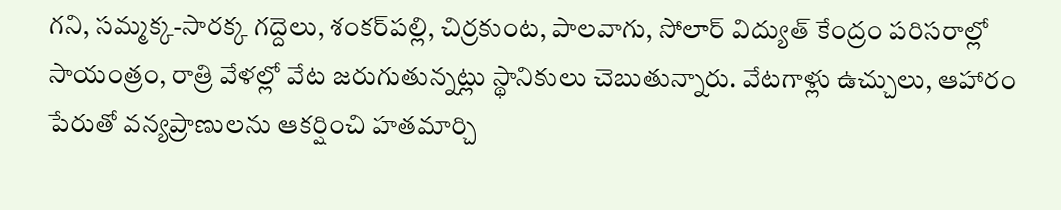గని, సమ్మక్క-సారక్క గద్దెలు, శంకర్‌పల్లి, చిర్రకుంట, పాలవాగు, సోలార్‌ విద్యుత్‌ కేంద్రం పరిసరాల్లో సాయంత్రం, రాత్రి వేళల్లో వేట జరుగుతున్నట్లు స్థానికులు చెబుతున్నారు. వేటగాళ్లు ఉచ్చులు, ఆహారం పేరుతో వన్యప్రాణులను ఆకర్షించి హతమార్చి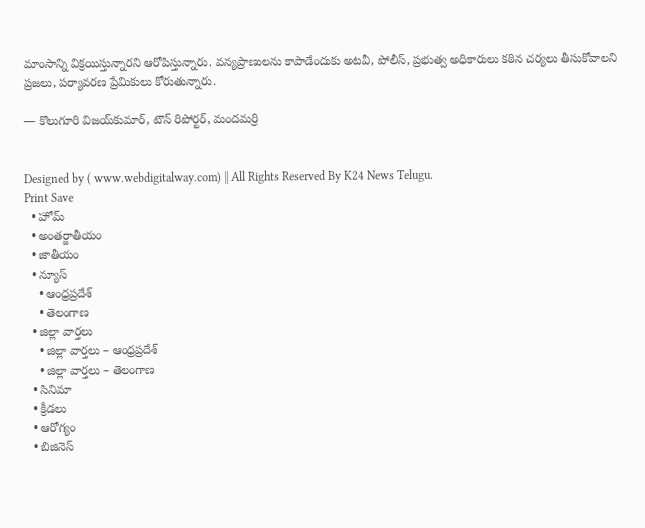మాంసాన్ని విక్రయిస్తున్నారని ఆరోపిస్తున్నారు. వన్యప్రాణులను కాపాడేందుకు అటవీ, పోలీస్‌, ప్రభుత్వ అధికారులు కఠిన చర్యలు తీసుకోవాలని ప్రజలు, పర్యావరణ ప్రేమికులు కోరుతున్నారు.

— కొలుగూరి విజయ్‌కుమార్, టౌన్ రిపోర్టర్, మందమర్రి


Designed by ( www.webdigitalway.com) || All Rights Reserved By K24 News Telugu.
Print Save
  • హోమ్
  • అంతర్జాతీయం
  • జాతీయం
  • న్యూస్
    • ఆంధ్రప్రదేశ్
    • తెలంగాణ
  • జిల్లా వార్తలు
    • జిల్లా వార్తలు – ఆంధ్రప్రదేశ్
    • జిల్లా వార్తలు – తెలంగాణ
  • సినిమా
  • క్రీడలు
  • ఆరోగ్యం
  • బిజినెస్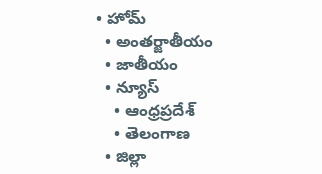• హోమ్
  • అంతర్జాతీయం
  • జాతీయం
  • న్యూస్
    • ఆంధ్రప్రదేశ్
    • తెలంగాణ
  • జిల్లా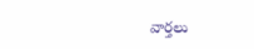వార్తలు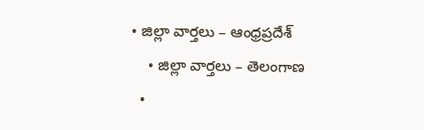• జిల్లా వార్తలు – ఆంధ్రప్రదేశ్
    • జిల్లా వార్తలు – తెలంగాణ
  •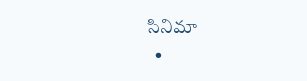సినిమా
  •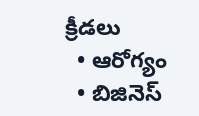క్రీడలు
  • ఆరోగ్యం
  • బిజినెస్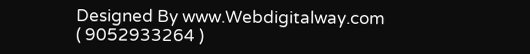Designed By www.Webdigitalway.com
( 9052933264 )